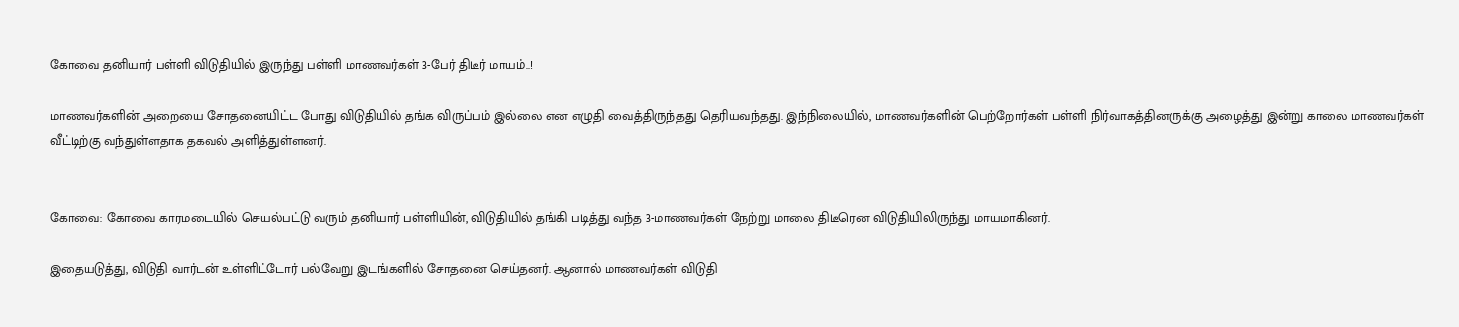கோவை தனியார் பள்ளி விடுதியில் இருந்து பள்ளி மாணவர்கள் 3-பேர் திடீர் மாயம்..!

மாணவர்களின் அறையை சோதனையிட்ட போது விடுதியில் தங்க விருப்பம் இல்லை என எழுதி வைத்திருந்தது தெரியவந்தது. இந்நிலையில், மாணவர்களின் பெற்றோர்கள் பள்ளி நிர்வாகத்தினருக்கு அழைத்து இன்று காலை மாணவர்கள் வீட்டிற்கு வந்துள்ளதாக தகவல் அளித்துள்ளனர்.


கோவை: கோவை காரமடையில் செயல்பட்டு வரும் தனியார் பள்ளியின், விடுதியில் தங்கி படித்து வந்த 3-மாணவர்கள் நேற்று மாலை திடீரென விடுதியிலிருந்து மாயமாகினர்.

இதையடுத்து, விடுதி வார்டன் உள்ளிட்டோர் பல்வேறு இடங்களில் சோதனை செய்தனர். ஆனால் மாணவர்கள் விடுதி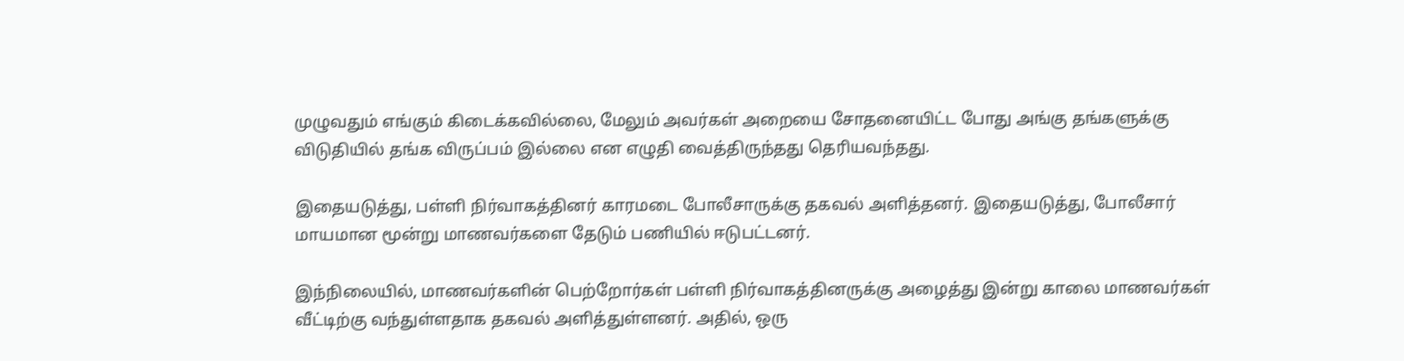முழுவதும் எங்கும் கிடைக்கவில்லை, மேலும் அவர்கள் அறையை சோதனையிட்ட போது அங்கு தங்களுக்கு விடுதியில் தங்க விருப்பம் இல்லை என எழுதி வைத்திருந்தது தெரியவந்தது.

இதையடுத்து, பள்ளி நிர்வாகத்தினர் காரமடை போலீசாருக்கு தகவல் அளித்தனர். இதையடுத்து, போலீசார் மாயமான மூன்று மாணவர்களை தேடும் பணியில் ஈடுபட்டனர்.

இந்நிலையில், மாணவர்களின் பெற்றோர்கள் பள்ளி நிர்வாகத்தினருக்கு அழைத்து இன்று காலை மாணவர்கள் வீட்டிற்கு வந்துள்ளதாக தகவல் அளித்துள்ளனர். அதில், ஒரு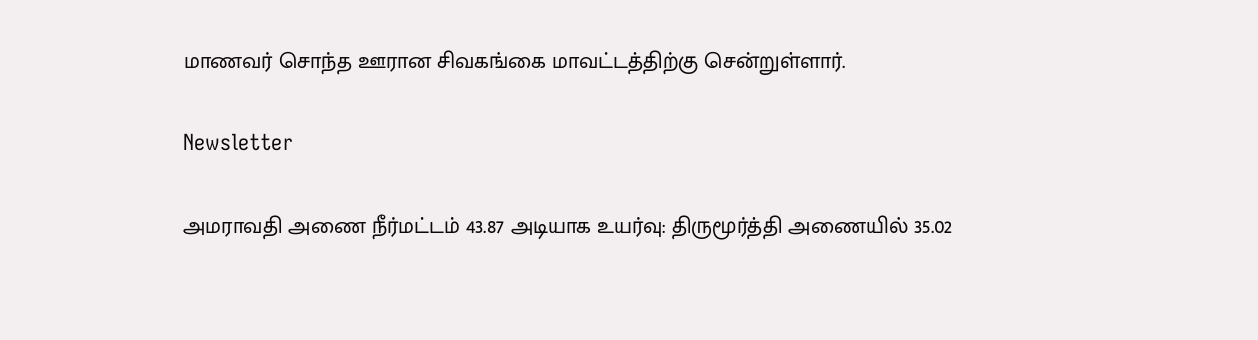மாணவர் சொந்த ஊரான சிவகங்கை மாவட்டத்திற்கு சென்றுள்ளார்.

Newsletter

அமராவதி அணை நீர்மட்டம் 43.87 அடியாக உயர்வு: திருமூர்த்தி அணையில் 35.02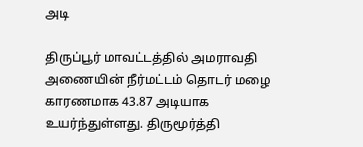அடி

திருப்பூர் மாவட்டத்தில் அமராவதி அணையின் நீர்மட்டம் தொடர் மழை காரணமாக 43.87 அடியாக உயர்ந்துள்ளது. திருமூர்த்தி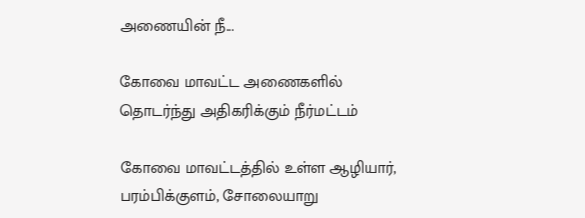அணையின் நீ...

கோவை மாவட்ட அணைகளில் தொடர்ந்து அதிகரிக்கும் நீர்மட்டம்

கோவை மாவட்டத்தில் உள்ள ஆழியார், பரம்பிக்குளம், சோலையாறு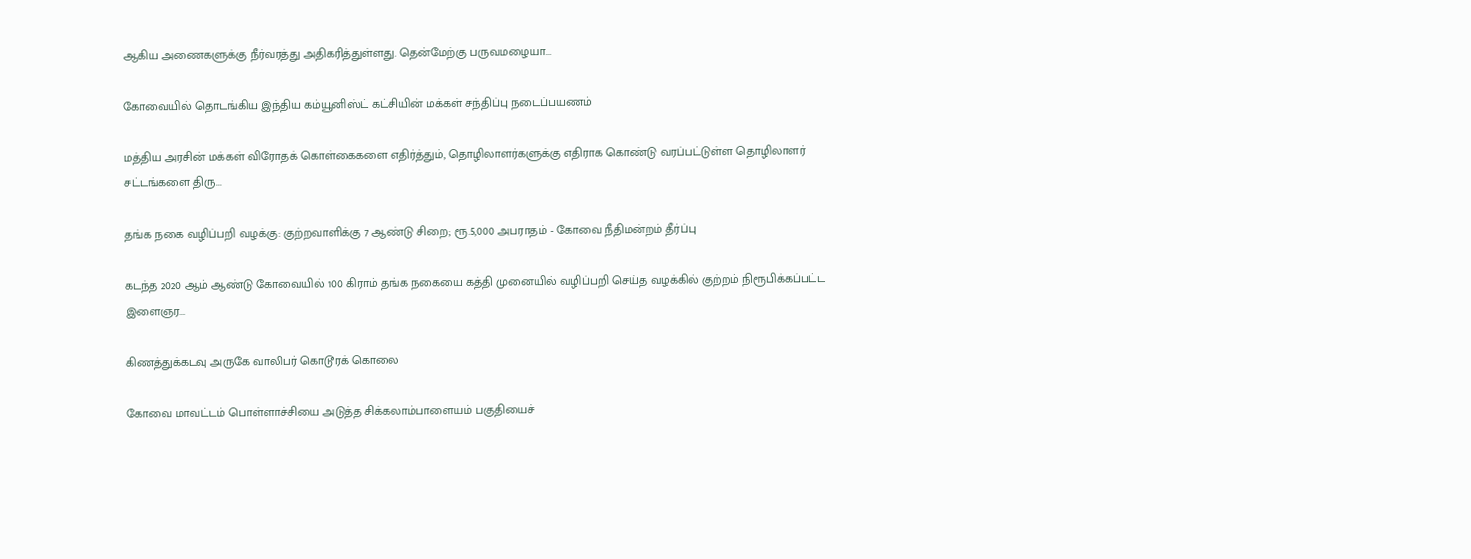ஆகிய அணைகளுக்கு நீர்வரத்து அதிகரித்துள்ளது. தென்மேற்கு பருவமழையா...

கோவையில் தொடங்கிய இந்திய கம்யூனிஸ்ட் கட்சியின் மக்கள் சந்திப்பு நடைப்பயணம்

மத்திய அரசின் மக்கள் விரோதக் கொள்கைகளை எதிர்த்தும், தொழிலாளர்களுக்கு எதிராக கொண்டு வரப்பட்டுள்ள தொழிலாளர் சட்டங்களை திரு...

தங்க நகை வழிப்பறி வழக்கு: குற்றவாளிக்கு 7 ஆண்டு சிறை; ரூ.5,000 அபராதம் - கோவை நீதிமன்றம் தீர்ப்பு

கடந்த 2020 ஆம் ஆண்டு கோவையில் 100 கிராம் தங்க நகையை கத்தி முனையில் வழிப்பறி செய்த வழக்கில் குற்றம் நிரூபிக்கப்பட்ட இளைஞர...

கிணத்துக்கடவு அருகே வாலிபர் கொடூரக் கொலை

கோவை மாவட்டம் பொள்ளாச்சியை அடுத்த சிக்கலாம்பாளையம் பகுதியைச்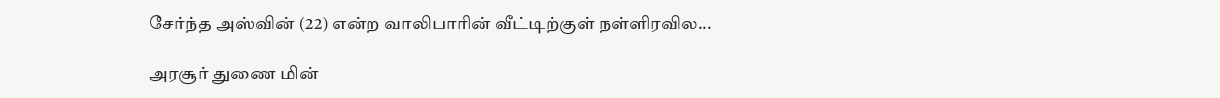சேர்ந்த அஸ்வின் (22) என்ற வாலிபாரின் வீட்டிற்குள் நள்ளிரவில...

அரசூர் துணை மின்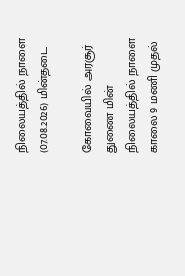நிலையத்தில் நாளை (07.08.2026) மின்தடை

கோவையில் அரசூர் துணை மின் நிலையத்தில் நாளை காலை 9 மணி முதல்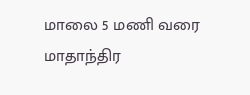மாலை 5 மணி வரை மாதாந்திர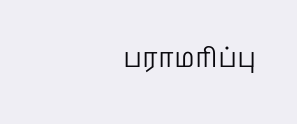பராமரிப்பு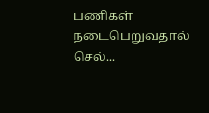பணிகள் நடைபெறுவதால் செல்...